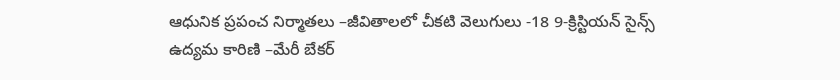ఆధునిక ప్రపంచ నిర్మాతలు –జీవితాలలో చీకటి వెలుగులు -18 9-క్రిస్టియన్ సైన్స్ ఉద్యమ కారిణి –మేరీ బేకర్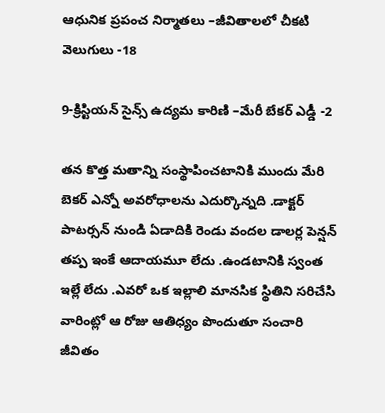ఆధునిక ప్రపంచ నిర్మాతలు –జీవితాలలో చీకటి వెలుగులు -18

9-క్రిస్టియన్ సైన్స్ ఉద్యమ కారిణి –మేరీ బేకర్ ఎడ్డీ -2

తన కొత్త మతాన్ని సంస్థాపించటానికి ముందు మేరి బెకర్ ఎన్నో అవరోధాలను ఎదుర్కొన్నది .డాక్టర్ పాటర్సన్ నుండి ఏడాదికి రెండు వందల డాలర్ల పెన్షన్ తప్ప ఇంకే ఆదాయమూ లేదు .ఉండటానికి స్వంత ఇల్లే లేదు .ఎవరో ఒక ఇల్లాలి మానసిక స్థితిని సరిచేసి వారింట్లో ఆ రోజు ఆతిధ్యం పొందుతూ సంచారి జీవితం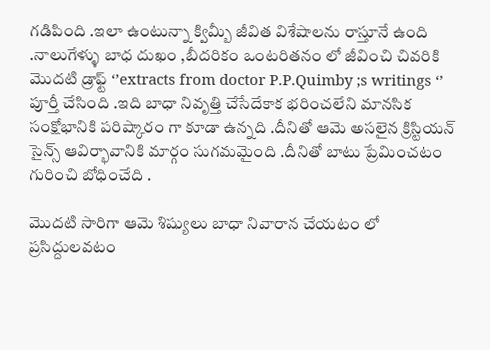గడిపింది .ఇలా ఉంటున్నా క్విమ్బీ జీవిత విశేషాలను రాస్తూనే ఉంది .నాలుగేళ్ళు బాధ దుఖం ,బీదరికం ఒంటరితనం లో జీవించి చివరికి మొదటి డ్రాఫ్ట్ ‘’extracts from doctor P.P.Quimby ;s writings ‘’ పూర్తీ చేసింది .ఇది బాధా నివృత్తి చేసేదేకాక భరించలేని మానసిక సంక్షోభానికి పరిష్కారం గా కూడా ఉన్నది .దీనితో ఆమె అసలైన క్రిస్టియన్ సైన్స్ ఆవిర్భావానికి మార్గం సుగమమైంది .దీనితో బాటు ప్రేమించటం గురించి బోధించేది .

మొదటి సారిగా ఆమె శిష్యులు బాధా నివారాన చేయటం లో ప్రసిద్దులవటం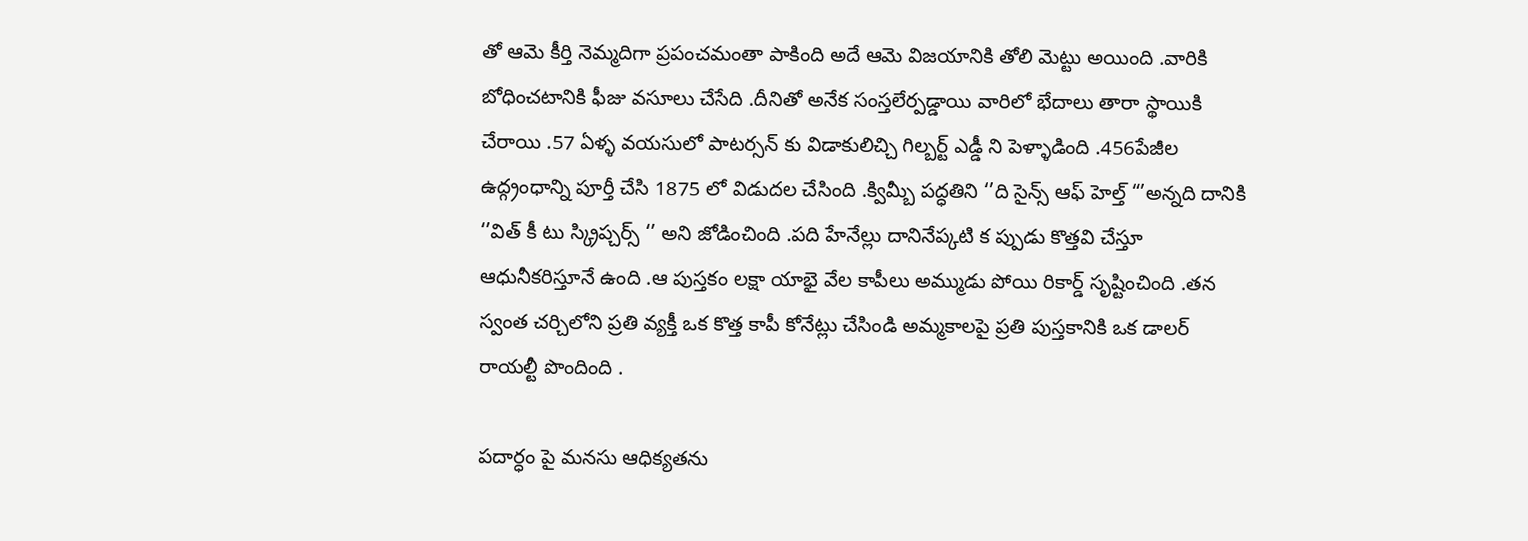తో ఆమె కీర్తి నెమ్మదిగా ప్రపంచమంతా పాకింది అదే ఆమె విజయానికి తోలి మెట్టు అయింది .వారికి బోధించటానికి ఫీజు వసూలు చేసేది .దీనితో అనేక సంస్తలేర్పడ్డాయి వారిలో భేదాలు తారా స్థాయికి చేరాయి .57 ఏళ్ళ వయసులో పాటర్సన్ కు విడాకులిచ్చి గిల్బర్ట్ ఎడ్డీ ని పెళ్ళాడింది .456పేజీల ఉద్గ్రంధాన్ని పూర్తీ చేసి 1875 లో విడుదల చేసింది .క్విమ్బీ పద్ధతిని ‘’ది సైన్స్ ఆఫ్ హెల్త్ “’అన్నది దానికి  ‘’విత్ కీ టు స్క్రిప్చర్స్ ‘’ అని జోడించింది .పది హేనేల్లు దానినేప్కటి క ప్పుడు కొత్తవి చేస్తూ ఆధునీకరిస్తూనే ఉంది .ఆ పుస్తకం లక్షా యాభై వేల కాపీలు అమ్ముడు పోయి రికార్డ్ సృష్టించింది .తన స్వంత చర్చిలోని ప్రతి వ్యక్తీ ఒక కొత్త కాపీ కోనేట్లు చేసిండి అమ్మకాలపై ప్రతి పుస్తకానికి ఒక డాలర్ రాయల్టీ పొందింది .

పదార్ధం పై మనసు ఆధిక్యతను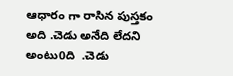ఆధారం గా రాసిన పుస్తకం అది .చెడు అనేది లేదని అంటు0ది  .చెడు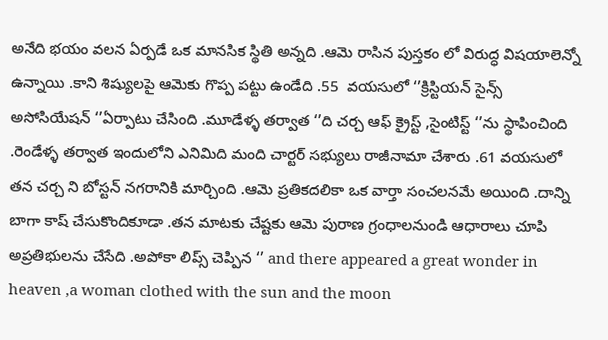అనేది భయం వలన ఏర్పడే ఒక మానసిక స్థితి అన్నది .ఆమె రాసిన పుస్తకం లో విరుద్ధ విషయాలెన్నో ఉన్నాయి .కాని శిష్యులపై ఆమెకు గొప్ప పట్టు ఉండేది .55  వయసులో ‘’క్రిస్టియన్ సైన్స్ అసోసియేషన్ ‘’ఏర్పాటు చేసింది .మూడేళ్ళ తర్వాత ‘’ది చర్చ ఆఫ్ క్రైస్ట్ ,సైంటిస్ట్ ‘’ను స్థాపించింది .రెండేళ్ళ తర్వాత ఇందులోని ఎనిమిది మంది చార్టర్ సభ్యులు రాజీనామా చేశారు .61 వయసులో తన చర్చ ని బోస్టన్ నగరానికి మార్చింది .ఆమె ప్రతికదలికా ఒక వార్తా సంచలనమే అయింది .దాన్ని బాగా కాష్ చేసుకొందికూడా .తన మాటకు చేష్టకు ఆమె పురాణ గ్రంధాలనుండి ఆధారాలు చూపి అప్రతిభులను చేసేది .అపోకా లిప్స్ చెప్పిన ‘’ and there appeared a great wonder in heaven ,a woman clothed with the sun and the moon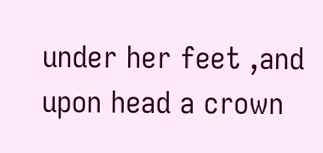under her feet ,and upon head a crown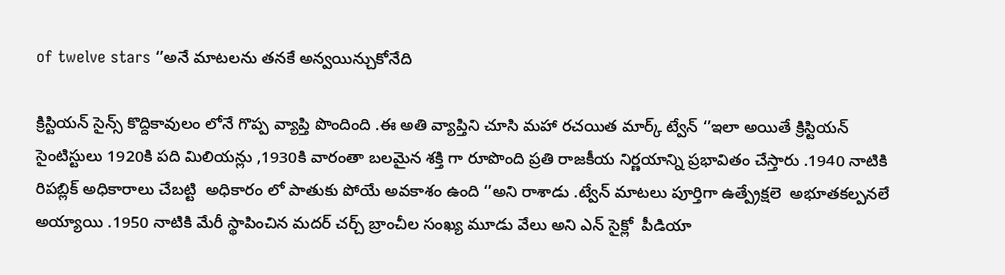of twelve stars ‘’అనే మాటలను తనకే అన్వయిన్చుకోనేది

క్రిస్టియన్ సైన్స్ కొద్దికావులం లోనే గొప్ప వ్యాప్తి పొందింది .ఈ అతి వ్యాప్తిని చూసి మహా రచయిత మార్క్ ట్వేన్ ‘’ఇలా అయితే క్రిస్టియన్ సైంటిస్టులు 1920కి పది మిలియన్లు ,1930కి వారంతా బలమైన శక్తి గా రూపొంది ప్రతి రాజకీయ నిర్ణయాన్ని ప్రభావితం చేస్తారు .1940 నాటికి రిపబ్లిక్ అధికారాలు చేబట్టి  అధికారం లో పాతుకు పోయే అవకాశం ఉంది ‘’అని రాశాడు .ట్వేన్ మాటలు పూర్తిగా ఉత్ప్రేక్షలె  అభూతకల్పనలే  అయ్యాయి .1950 నాటికి మేరీ స్థాపించిన మదర్ చర్చ్ బ్రాంచీల సంఖ్య మూడు వేలు అని ఎన్ సైక్లో  పీడియా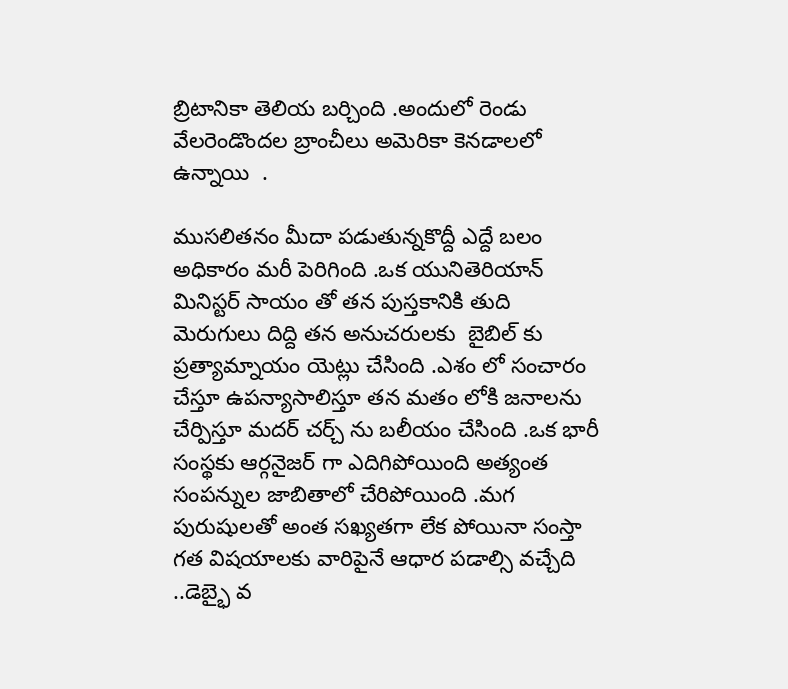బ్రిటానికా తెలియ బర్చింది .అందులో రెండు వేలరెండొందల బ్రాంచీలు అమెరికా కెనడాలలో ఉన్నాయి  .

ముసలితనం మీదా పడుతున్నకొద్దీ ఎద్దే బలం అధికారం మరీ పెరిగింది .ఒక యునితెరియాన్ మినిస్టర్ సాయం తో తన పుస్తకానికి తుది మెరుగులు దిద్ది తన అనుచరులకు  బైబిల్ కు ప్రత్యామ్నాయం యెట్లు చేసింది .ఎశం లో సంచారం చేస్తూ ఉపన్యాసాలిస్తూ తన మతం లోకి జనాలను చేర్పిస్తూ మదర్ చర్చ్ ను బలీయం చేసింది .ఒక భారీ సంస్థకు ఆర్గనైజర్ గా ఎదిగిపోయింది అత్యంత సంపన్నుల జాబితాలో చేరిపోయింది .మగ పురుషులతో అంత సఖ్యతగా లేక పోయినా సంస్తా గత విషయాలకు వారిపైనే ఆధార పడాల్సి వచ్చేది ..డెబ్భై వ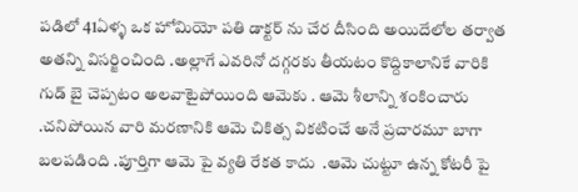పడిలో 41ఏళ్ళ ఒక హోమియో పతి డాక్టర్ ను చేర దీసింది అయిదేలోల తర్వాత అతన్ని విసర్జించింది .అల్లాగే ఎవరినో దగ్గరకు తీయటం కొద్దికాలానికే వారికి గుడ్ బై చెప్పటం అలవాటైపోయింది ఆమెకు . ఆమె శీలాన్ని శంకించారు .చనిపోయిన వారి మరణానికి ఆమె చికిత్స వికటించే అనే ప్రచారమూ బాగా  బలపడింది .పూర్తిగా ఆమె పై వ్యతి రేకత కాదు  .ఆమె చుట్టూ ఉన్న కోటరీ పై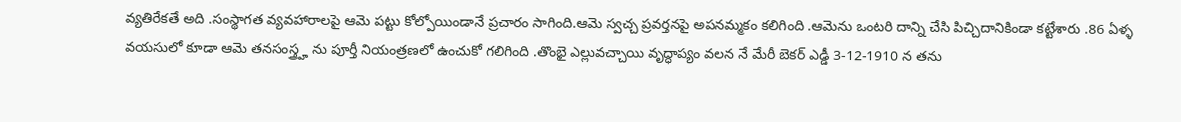వ్యతిరేకతే అది .సంస్థాగత వ్యవహారాలపై ఆమె పట్టు కోల్పోయిండానే ప్రచారం సాగింది.ఆమె స్వచ్చ ప్రవర్తనపై అపనమ్మకం కలిగింది .ఆమెను ఒంటరి దాన్ని చేసి పిచ్చిదానికిండా కట్టేశారు .86 ఏళ్ళ వయసులో కూడా ఆమె తనసంస్త్ర్హ ను పూర్తీ నియంత్రణలో ఉంచుకో గలిగింది .తొంభై ఎల్లువచ్చాయి వృద్ధాప్యం వలన నే మేరీ బెకర్ ఎడ్డీ 3-12-1910 న తను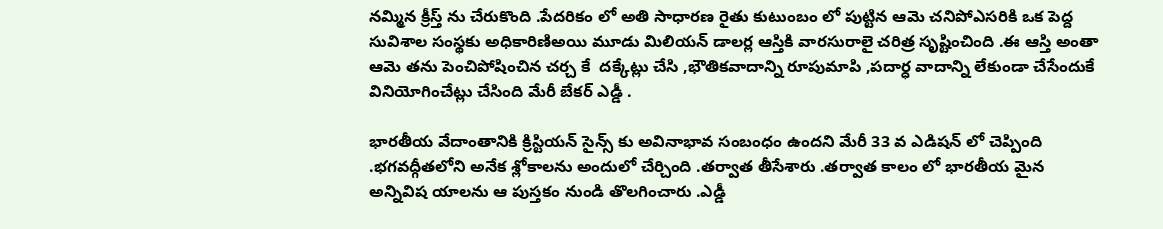నమ్మిన క్రీస్త్ ను చేరుకొంది .పేదరికం లో అతి సాధారణ రైతు కుటుంబం లో పుట్టిన ఆమె చనిపోఎసరికి ఒక పెద్ద సువిశాల సంస్థకు అధికారిణిఅయి మూడు మిలియన్ డాలర్ల ఆస్తికి వారసురాలై చరిత్ర సృష్టించింది .ఈ ఆస్తి అంతా ఆమె తను పెంచిపోషించిన చర్చ కే  దక్కేట్లు చేసి ,భౌతికవాదాన్ని రూపుమాపి ,పదార్ధ వాదాన్ని లేకుండా చేసేందుకే  వినియోగించేట్లు చేసింది మేరీ బేకర్ ఎడ్డీ .

భారతీయ వేదాంతానికి క్రిస్టియన్ సైన్స్ కు అవినాభావ సంబంధం ఉందని మేరీ 33 వ ఎడిషన్ లో చెప్పింది .భగవద్గీతలోని అనేక శ్లోకాలను అందులో చేర్చింది .తర్వాత తీసేశారు .తర్వాత కాలం లో భారతీయ మైన అన్నివిష యాలను ఆ పుస్తకం నుండి తొలగించారు .ఎడ్డీ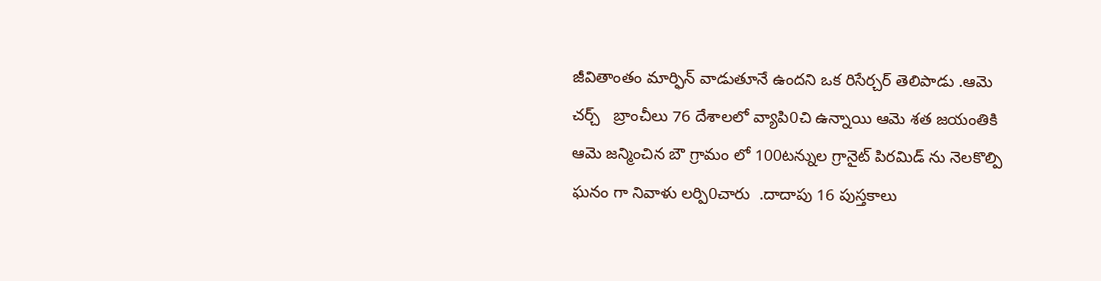జీవితాంతం మార్ఫిన్ వాడుతూనే ఉందని ఒక రిసేర్చర్ తెలిపాడు .ఆమె  చర్చ్   బ్రాంచీలు 76 దేశాలలో వ్యాపి0చి ఉన్నాయి ఆమె శత జయంతికి ఆమె జన్మించిన బౌ గ్రామం లో 100టన్నుల గ్రానైట్ పిరమిడ్ ను నెలకొల్పి ఘనం గా నివాళు లర్పి0చారు  .దాదాపు 16 పుస్తకాలు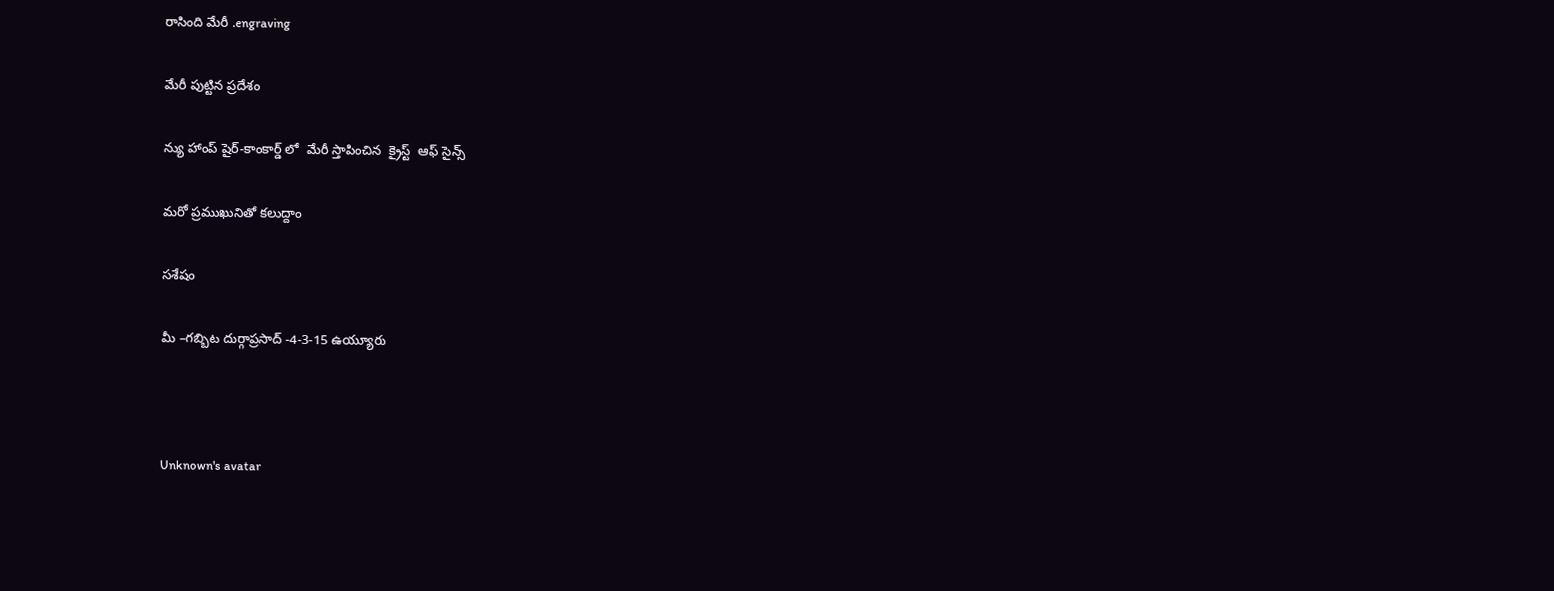రాసింది మేరీ .engraving

మేరీ పుట్టిన ప్రదేశం

న్యు హాంప్ షైర్-కాంకార్డ్ లో  మేరీ స్తాపించిన  క్రైస్ట్  ఆఫ్ సైన్స్

మరో ప్రముఖునితో కలుద్దాం

సశేషం

మీ –గబ్బిట దుర్గాప్రసాద్ -4-3-15 ఉయ్యూరు



Unknown's avatar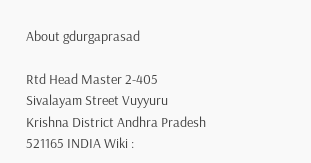About gdurgaprasad

Rtd Head Master 2-405 Sivalayam Street Vuyyuru Krishna District Andhra Pradesh 521165 INDIA Wiki :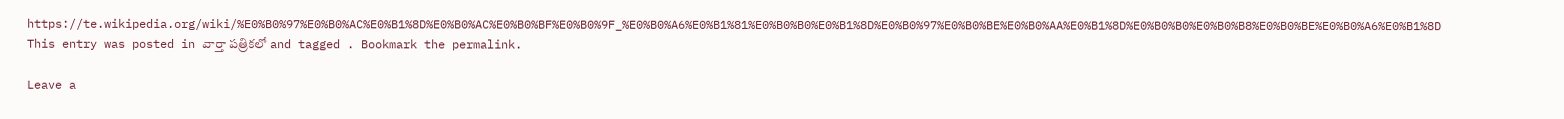https://te.wikipedia.org/wiki/%E0%B0%97%E0%B0%AC%E0%B1%8D%E0%B0%AC%E0%B0%BF%E0%B0%9F_%E0%B0%A6%E0%B1%81%E0%B0%B0%E0%B1%8D%E0%B0%97%E0%B0%BE%E0%B0%AA%E0%B1%8D%E0%B0%B0%E0%B0%B8%E0%B0%BE%E0%B0%A6%E0%B1%8D
This entry was posted in వార్తా పత్రికలో and tagged . Bookmark the permalink.

Leave a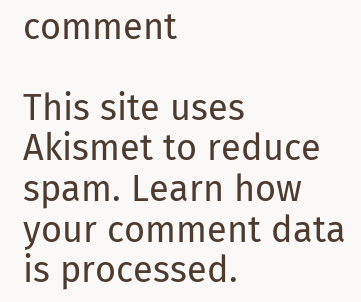comment

This site uses Akismet to reduce spam. Learn how your comment data is processed.